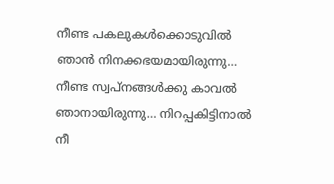നീണ്ട പകലുകൾക്കൊടുവിൽ ഞാൻ നിനക്കഭയമായിരുന്നു… നീണ്ട സ്വപ്നങ്ങൾക്കു കാവൽ ഞാനായിരുന്നു… നിറപ്പകിട്ടിനാൽ നീ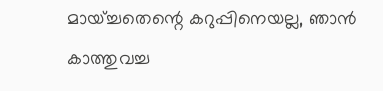മായ്ച്ചതെന്റെ കറുപ്പിനെയല്ല, ഞാൻ കാത്തുവച്ച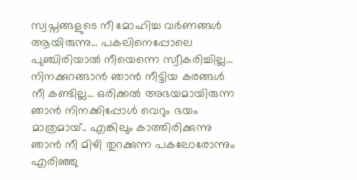സ്വപ്നങ്ങളുടെ നീ മോഹിച്ച വർണങ്ങൾ ആയിരുന്നു… പകലിനെപ്പോലെ പുഞ്ചിരിയാൽ നീയെന്നെ സ്വീകരിച്ചില്ല… നിനക്കുറങ്ങാൻ ഞാൻ നീട്ടിയ കരങ്ങൾ നീ കണ്ടില്ല… ഒരിക്കൽ അഭയമായിരുന്ന ഞാൻ നിനക്കിപ്പോൾ വെറും ഭയം മാത്രമായ്.. എങ്കിലും കാത്തിരിക്കുന്നു ഞാൻ നീ മിഴി തുറക്കുന്ന പകലോരോന്നും എരിഞ്ഞു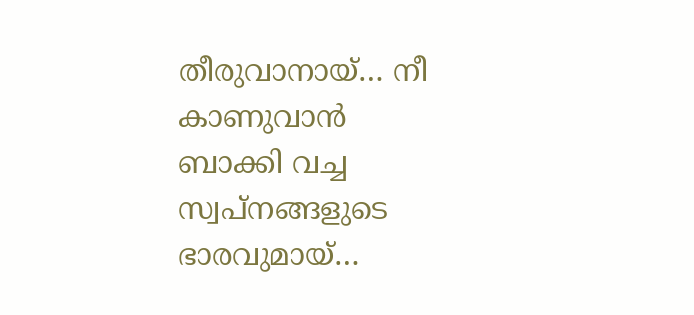തീരുവാനായ്… നീ കാണുവാൻ ബാക്കി വച്ച സ്വപ്നങ്ങളുടെ ഭാരവുമായ്…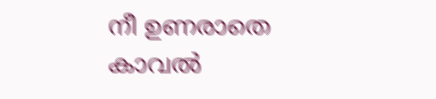നീ ഉണരാതെ കാവൽ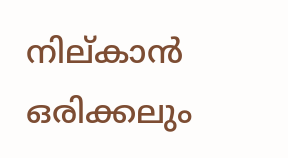നില്കാൻ ഒരിക്കലും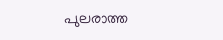പുലരാത്ത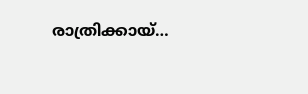രാത്രിക്കായ്…